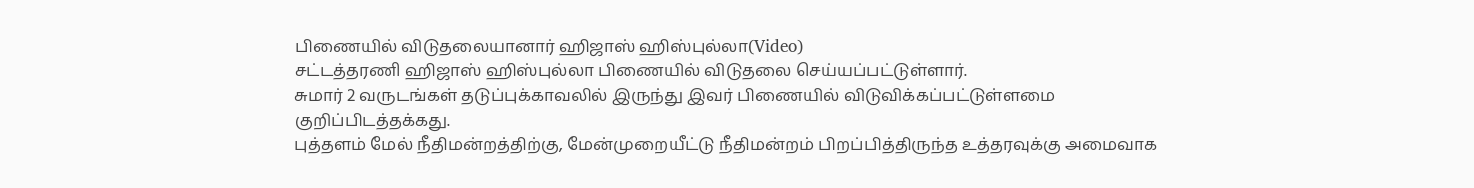பிணையில் விடுதலையானார் ஹிஜாஸ் ஹிஸ்புல்லா(Video)
சட்டத்தரணி ஹிஜாஸ் ஹிஸ்புல்லா பிணையில் விடுதலை செய்யப்பட்டுள்ளார்.
சுமார் 2 வருடங்கள் தடுப்புக்காவலில் இருந்து இவர் பிணையில் விடுவிக்கப்பட்டுள்ளமை குறிப்பிடத்தக்கது.
புத்தளம் மேல் நீதிமன்றத்திற்கு, மேன்முறையீட்டு நீதிமன்றம் பிறப்பித்திருந்த உத்தரவுக்கு அமைவாக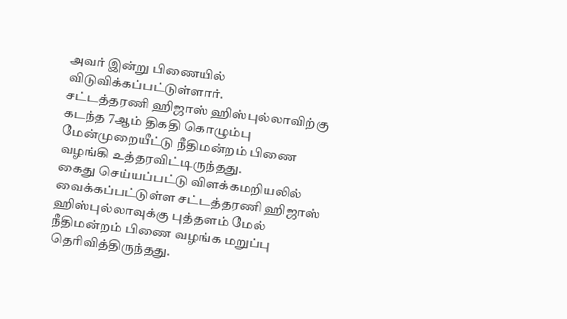அவர் இன்று பிணையில் விடுவிக்கப்பட்டுள்ளார்.
சட்டத்தரணி ஹிஜாஸ் ஹிஸ்புல்லாவிற்கு கடந்த 7ஆம் திகதி கொழும்பு மேன்முறையீட்டு நீதிமன்றம் பிணை வழங்கி உத்தரவிட்டிருந்தது.
கைது செய்யப்பட்டு விளக்கமறியலில் வைக்கப்பட்டுள்ள சட்டத்தரணி ஹிஜாஸ் ஹிஸ்புல்லாவுக்கு புத்தளம் மேல் நீதிமன்றம் பிணை வழங்க மறுப்பு தெரிவித்திருந்தது.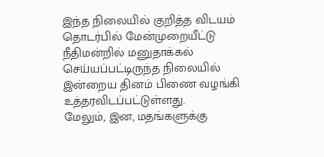இந்த நிலையில் குறித்த விடயம் தொடர்பில் மேன்முறையீட்டு நீதிமன்றில் மனுதாக்கல் செய்யப்பட்டிருந்த நிலையில் இன்றைய தினம் பிணை வழங்கி உத்தரவிடப்பட்டுள்ளது.
மேலும், இன, மதங்களுக்கு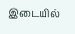இடையில்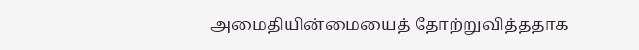அமைதியின்மையைத் தோற்றுவித்ததாக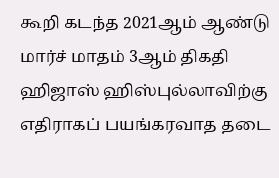கூறி கடந்த 2021ஆம் ஆண்டு மார்ச் மாதம் 3ஆம் திகதி ஹிஜாஸ் ஹிஸ்புல்லாவிற்கு எதிராகப் பயங்கரவாத தடை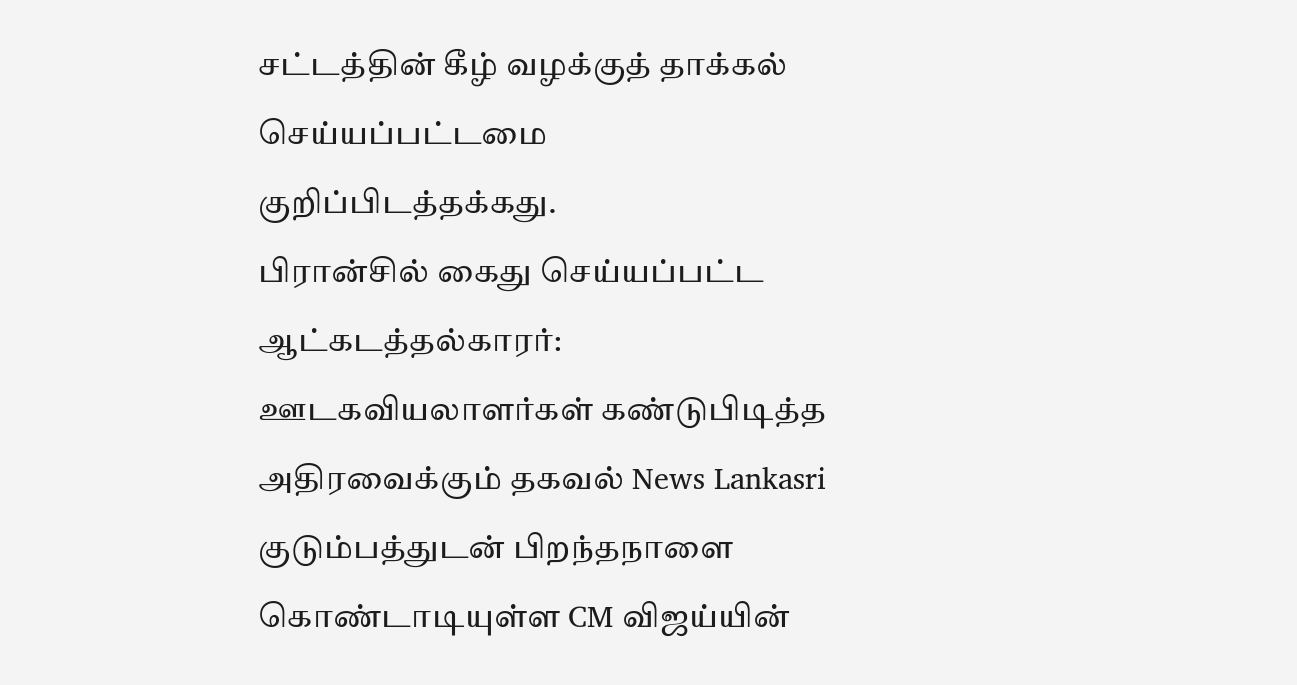சட்டத்தின் கீழ் வழக்குத் தாக்கல் செய்யப்பட்டமை குறிப்பிடத்தக்கது.
பிரான்சில் கைது செய்யப்பட்ட ஆட்கடத்தல்காரர்: ஊடகவியலாளர்கள் கண்டுபிடித்த அதிரவைக்கும் தகவல் News Lankasri
குடும்பத்துடன் பிறந்தநாளை கொண்டாடியுள்ள CM விஜய்யின்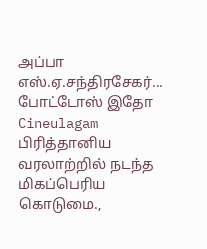அப்பா எஸ்.ஏ.சந்திரசேகர்... போட்டோஸ் இதோ Cineulagam
பிரித்தானிய வரலாற்றில் நடந்த மிகப்பெரிய கொடுமை.,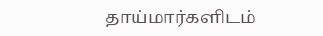தாய்மார்களிடம்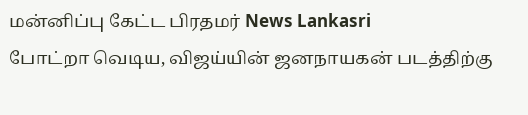மன்னிப்பு கேட்ட பிரதமர் News Lankasri
போட்றா வெடிய, விஜய்யின் ஜனநாயகன் படத்திற்கு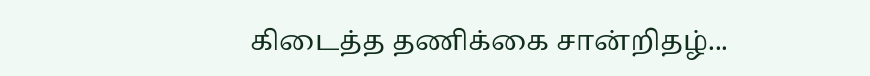கிடைத்த தணிக்கை சான்றிதழ்...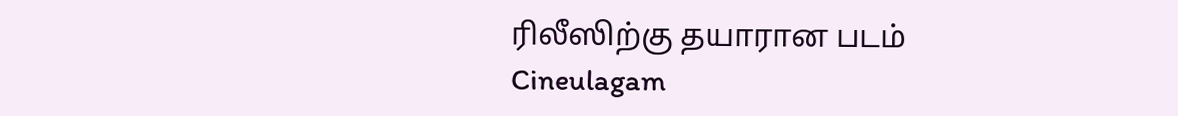ரிலீஸிற்கு தயாரான படம் Cineulagam